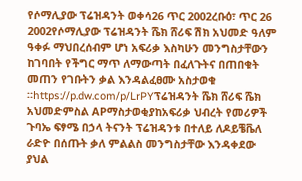የሶማሊያው ፕሬዝዳንት ወቀሳ26 ጥር 2002ረቡዕ፣ ጥር 26 2002የሶማሊያው ፕሬዝዳንት ሼክ ሸሪፍ ሽክ አህመድ ዓለም ዓቀፉ ማህበረሰብም ሆነ አፍሪቃ እስካሁን መንግስታቸውን ከገባበት የችግር ማጥ ለማውጣት በፈለጉትና በጠበቁት መጠን የገቡትን ቃል እንዳልፈፀሙ አስታወቁ ።https://p.dw.com/p/LrPYፕሬዝዳንት ሼክ ሸሪፍ ሼክ አህመድምስል APማስታወቂያከአፍሪቃ ህብረት የመሪዎች ጉባኤ ፍፃሜ በኃላ ትናንት ፕሬዝዳንቱ በተለይ ለዶይቼቬለ ራድዮ በሰጡት ቃለ ምልልስ መንግስታቸው እንዳቀደው ያህል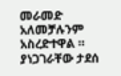መራመድ አለመቻሉንም አስረድተዋል ። ያነጋገራቸው ታደሰ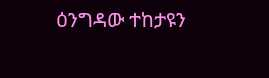ዕንግዳው ተከታዩን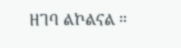ዘገባ ልኮልናል ።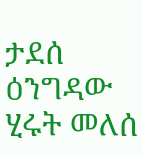ታደሰ ዕንግዳው ሂሩት መለሰ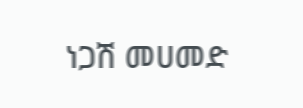ነጋሽ መሀመድ